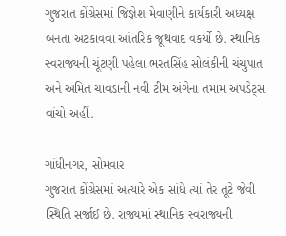ગુજરાત કોંગ્રેસમાં જિજ્ઞેશ મેવાણીને કાર્યકારી અધ્યક્ષ બનતા અટકાવવા આંતરિક જૂથવાદ વકર્યો છે. સ્થાનિક સ્વરાજ્યની ચૂંટણી પહેલા ભરતસિંહ સોલંકીની ચંચુપાત અને અમિત ચાવડાની નવી ટીમ અંગેના તમામ અપડેટ્સ વાંચો અહીં.

ગાંધીનગર, સોમવાર
ગુજરાત કોંગ્રેસમાં અત્યારે એક સાંધે ત્યાં તેર તૂટે જેવી સ્થિતિ સર્જાઈ છે. રાજ્યમાં સ્થાનિક સ્વરાજ્યની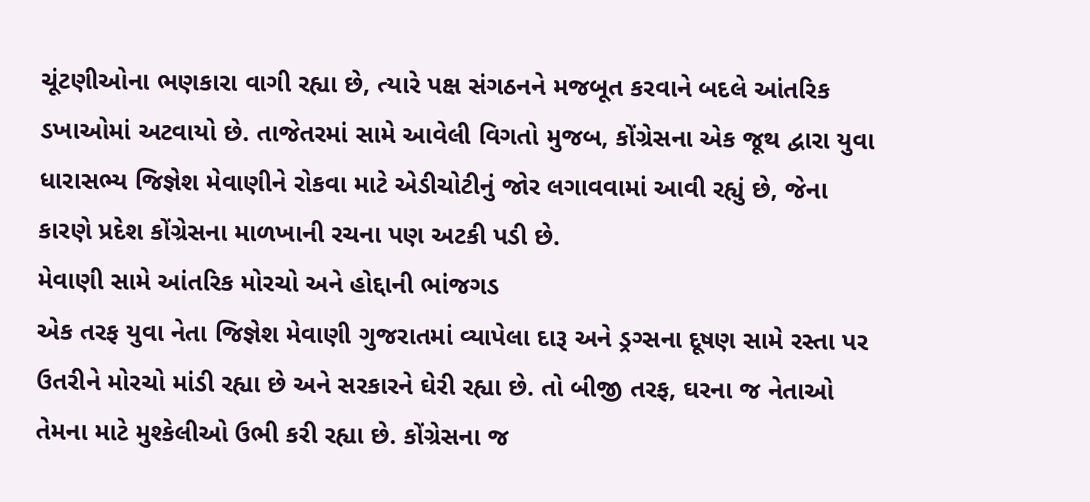ચૂંટણીઓના ભણકારા વાગી રહ્યા છે, ત્યારે પક્ષ સંગઠનને મજબૂત કરવાને બદલે આંતરિક ડખાઓમાં અટવાયો છે. તાજેતરમાં સામે આવેલી વિગતો મુજબ, કોંગ્રેસના એક જૂથ દ્વારા યુવા ધારાસભ્ય જિજ્ઞેશ મેવાણીને રોકવા માટે એડીચોટીનું જોર લગાવવામાં આવી રહ્યું છે, જેના કારણે પ્રદેશ કોંગ્રેસના માળખાની રચના પણ અટકી પડી છે.
મેવાણી સામે આંતરિક મોરચો અને હોદ્દાની ભાંજગડ
એક તરફ યુવા નેતા જિજ્ઞેશ મેવાણી ગુજરાતમાં વ્યાપેલા દારૂ અને ડ્રગ્સના દૂષણ સામે રસ્તા પર ઉતરીને મોરચો માંડી રહ્યા છે અને સરકારને ઘેરી રહ્યા છે. તો બીજી તરફ, ઘરના જ નેતાઓ તેમના માટે મુશ્કેલીઓ ઉભી કરી રહ્યા છે. કોંગ્રેસના જ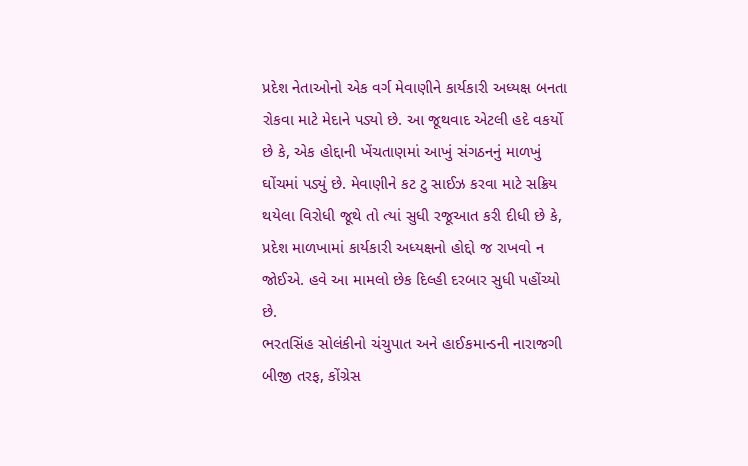પ્રદેશ નેતાઓનો એક વર્ગ મેવાણીને કાર્યકારી અધ્યક્ષ બનતા રોકવા માટે મેદાને પડ્યો છે. આ જૂથવાદ એટલી હદે વકર્યો છે કે, એક હોદ્દાની ખેંચતાણમાં આખું સંગઠનનું માળખું ઘોંચમાં પડ્યું છે. મેવાણીને કટ ટુ સાઈઝ કરવા માટે સક્રિય થયેલા વિરોધી જૂથે તો ત્યાં સુધી રજૂઆત કરી દીધી છે કે, પ્રદેશ માળખામાં કાર્યકારી અધ્યક્ષનો હોદ્દો જ રાખવો ન જોઈએ. હવે આ મામલો છેક દિલ્હી દરબાર સુધી પહોંચ્યો છે.
ભરતસિંહ સોલંકીનો ચંચુપાત અને હાઈકમાન્ડની નારાજગી
બીજી તરફ, કોંગ્રેસ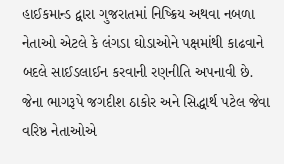હાઈકમાન્ડ દ્વારા ગુજરાતમાં નિષ્ક્રિય અથવા નબળા નેતાઓ એટલે કે લંગડા ઘોડાઓને પક્ષમાંથી કાઢવાને બદલે સાઈડલાઈન કરવાની રણનીતિ અપનાવી છે. જેના ભાગરૂપે જગદીશ ઠાકોર અને સિદ્ધાર્થ પટેલ જેવા વરિષ્ઠ નેતાઓએ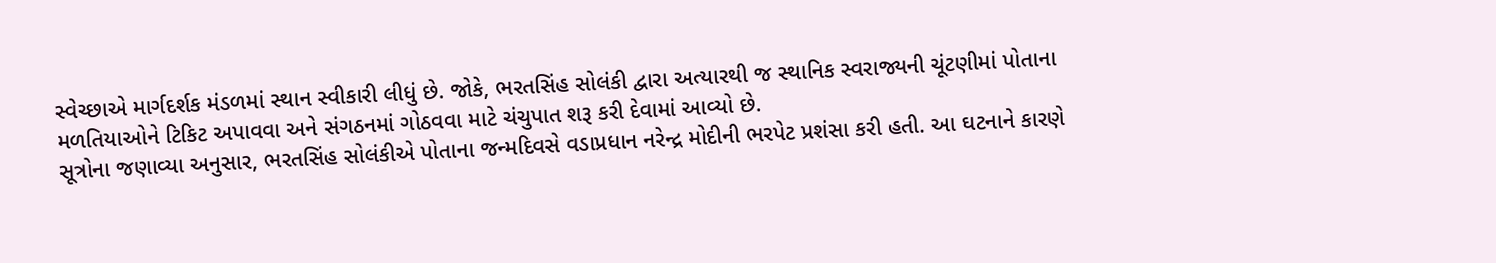સ્વેચ્છાએ માર્ગદર્શક મંડળમાં સ્થાન સ્વીકારી લીધું છે. જોકે, ભરતસિંહ સોલંકી દ્વારા અત્યારથી જ સ્થાનિક સ્વરાજ્યની ચૂંટણીમાં પોતાના મળતિયાઓને ટિકિટ અપાવવા અને સંગઠનમાં ગોઠવવા માટે ચંચુપાત શરૂ કરી દેવામાં આવ્યો છે.
સૂત્રોના જણાવ્યા અનુસાર, ભરતસિંહ સોલંકીએ પોતાના જન્મદિવસે વડાપ્રધાન નરેન્દ્ર મોદીની ભરપેટ પ્રશંસા કરી હતી. આ ઘટનાને કારણે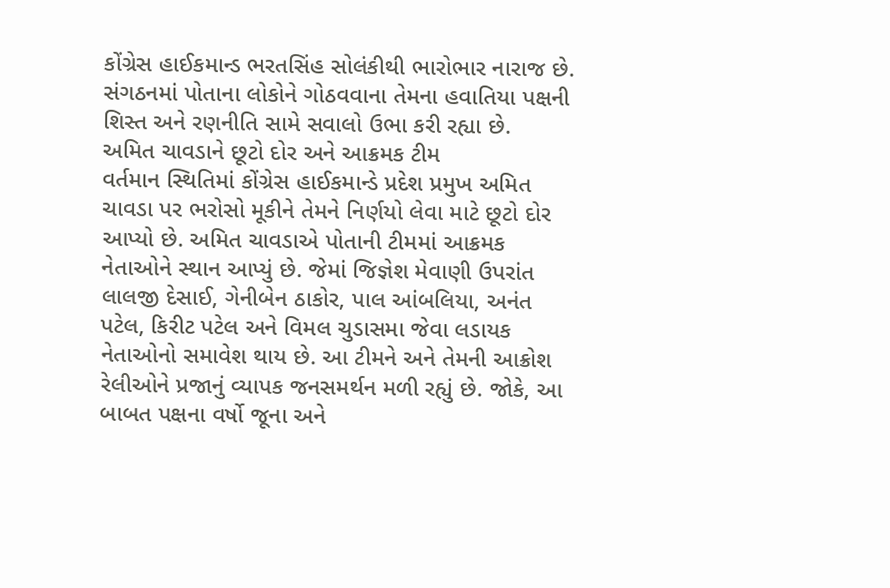કોંગ્રેસ હાઈકમાન્ડ ભરતસિંહ સોલંકીથી ભારોભાર નારાજ છે. સંગઠનમાં પોતાના લોકોને ગોઠવવાના તેમના હવાતિયા પક્ષની શિસ્ત અને રણનીતિ સામે સવાલો ઉભા કરી રહ્યા છે.
અમિત ચાવડાને છૂટો દોર અને આક્રમક ટીમ
વર્તમાન સ્થિતિમાં કોંગ્રેસ હાઈકમાન્ડે પ્રદેશ પ્રમુખ અમિત ચાવડા પર ભરોસો મૂકીને તેમને નિર્ણયો લેવા માટે છૂટો દોર આપ્યો છે. અમિત ચાવડાએ પોતાની ટીમમાં આક્રમક નેતાઓને સ્થાન આપ્યું છે. જેમાં જિજ્ઞેશ મેવાણી ઉપરાંત લાલજી દેસાઈ, ગેનીબેન ઠાકોર, પાલ આંબલિયા, અનંત પટેલ, કિરીટ પટેલ અને વિમલ ચુડાસમા જેવા લડાયક નેતાઓનો સમાવેશ થાય છે. આ ટીમને અને તેમની આક્રોશ રેલીઓને પ્રજાનું વ્યાપક જનસમર્થન મળી રહ્યું છે. જોકે, આ બાબત પક્ષના વર્ષો જૂના અને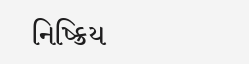નિષ્ક્રિય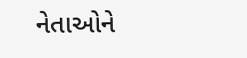નેતાઓને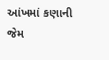આંખમાં કણાની જેમ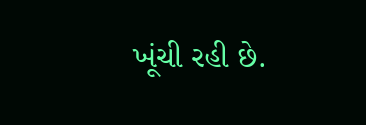ખૂંચી રહી છે.